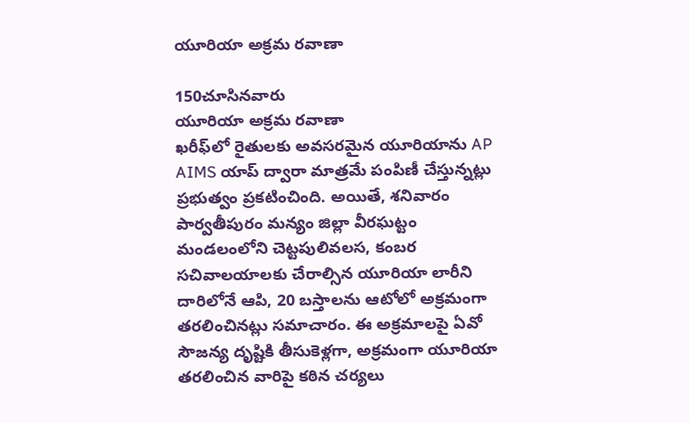యూరియా అక్రమ రవాణా

150చూసినవారు
యూరియా అక్రమ రవాణా
ఖరీఫ్‌లో రైతులకు అవసరమైన యూరియాను AP AIMS యాప్ ద్వారా మాత్రమే పంపిణీ చేస్తున్నట్లు ప్రభుత్వం ప్రకటించింది. అయితే, శనివారం పార్వతీపురం మన్యం జిల్లా వీరఘట్టం మండలంలోని చెట్టపులివలస, కంబర సచివాలయాలకు చేరాల్సిన యూరియా లారీని దారిలోనే ఆపి, 20 బస్తాలను ఆటోలో అక్రమంగా తరలించినట్లు సమాచారం. ఈ అక్రమాలపై ఏవో సౌజన్య దృష్టికి తీసుకెళ్లగా, అక్రమంగా యూరియా తరలించిన వారిపై కఠిన చర్యలు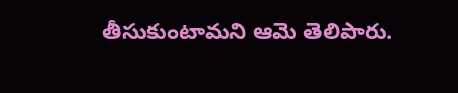తీసుకుంటామని ఆమె తెలిపారు.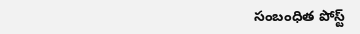సంబంధిత పోస్ట్